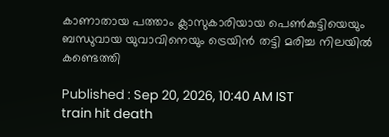കാണാതായ പത്താം ക്ലാസുകാരിയായ പെൺകുട്ടിയെയും ബന്ധുവായ യുവാവിനെയും ട്രെയിൻ തട്ടി മരിച്ച നിലയിൽ കണ്ടെത്തി

Published : Sep 20, 2026, 10:40 AM IST
train hit death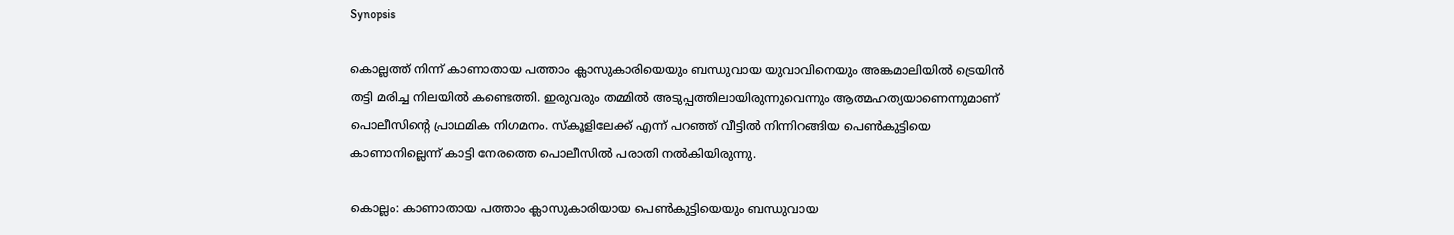Synopsis

കൊല്ലത്ത് നിന്ന് കാണാതായ പത്താം ക്ലാസുകാരിയെയും ബന്ധുവായ യുവാവിനെയും അങ്കമാലിയിൽ ട്രെയിൻ തട്ടി മരിച്ച നിലയിൽ കണ്ടെത്തി. ഇരുവരും തമ്മിൽ അടുപ്പത്തിലായിരുന്നുവെന്നും ആത്മഹത്യയാണെന്നുമാണ് പൊലീസിന്റെ പ്രാഥമിക നിഗമനം. സ്കൂളിലേക്ക് എന്ന് പറഞ്ഞ് വീട്ടിൽ നിന്നിറങ്ങിയ പെൺകുട്ടിയെ കാണാനില്ലെന്ന് കാട്ടി നേരത്തെ പൊലീസിൽ പരാതി നൽകിയിരുന്നു.

കൊല്ലം: കാണാതായ പത്താം ക്ലാസുകാരിയായ പെൺകുട്ടിയെയും ബന്ധുവായ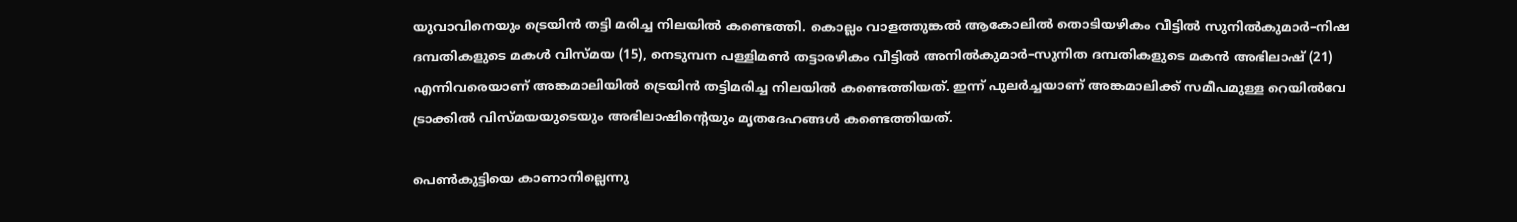യുവാവിനെയും ട്രെയിൻ തട്ടി മരിച്ച നിലയിൽ കണ്ടെത്തി. കൊല്ലം വാളത്തുങ്കൽ ആകോലിൽ തൊടിയഴികം വീട്ടിൽ സുനിൽകുമാർ–നിഷ ദമ്പതികളുടെ മകൾ വിസ്മയ (15), നെടുമ്പന പള്ളിമൺ തട്ടാരഴികം വീട്ടിൽ അനിൽകുമാർ–സുനിത ദമ്പതികളുടെ മകൻ അഭിലാഷ് (21) എന്നിവരെയാണ് അങ്കമാലിയിൽ ട്രെയിൻ തട്ടിമരിച്ച നിലയിൽ കണ്ടെത്തിയത്. ഇന്ന് പുലർച്ചയാണ് അങ്കമാലിക്ക് സമീപമുള്ള റെയിൽവേ ട്രാക്കിൽ വിസ്മയയുടെയും അഭിലാഷിന്‍റെയും മൃതദേഹങ്ങൾ കണ്ടെത്തിയത്.

പെൺകുട്ടിയെ കാണാനില്ലെന്നു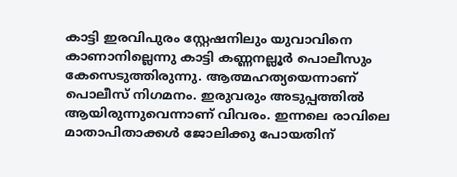കാട്ടി ഇരവിപുരം സ്റ്റേഷനിലും യുവാവിനെ കാണാനില്ലെന്നു കാട്ടി കണ്ണനല്ലൂർ പൊലീസും കേസെടുത്തിരുന്നു. ആത്മഹത്യയെന്നാണ് പൊലീസ് നിഗമനം. ഇരുവരും അടുപ്പത്തിൽ ആയിരുന്നുവെന്നാണ് വിവരം. ഇന്നലെ രാവിലെ മാതാപിതാക്കൾ ജോലിക്കു പോയതിന്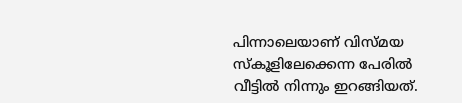പിന്നാലെയാണ് വിസ്മയ സ്കൂളിലേക്കെന്ന പേരിൽ വീട്ടിൽ നിന്നും ഇറങ്ങിയത്.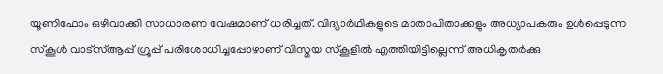യൂണിഫോം ഒഴിവാക്കി സാധാരണ വേഷമാണ് ധരിച്ചത്. വിദ്യാർഥികളുടെ മാതാപിതാക്കളും അധ്യാപകരും ഉൾപ്പെടുന്ന സ്കൂൾ വാട്സ്ആപ്പ് ഗ്രൂപ്പ് പരിശോധിച്ചപ്പോഴാണ് വിസ്മയ സ്കൂളിൽ എത്തിയിട്ടില്ലെന്ന് അധികൃതർക്കു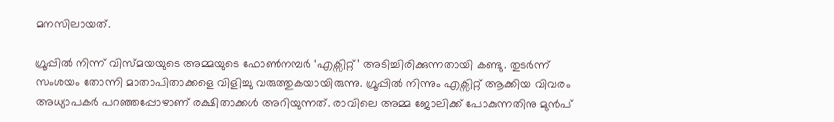മനസിലായത്.

ഗ്രൂപ്പിൽ നിന്ന് വിസ്മയയുടെ അമ്മയുടെ ഫോൺനമ്പർ ‘എക്സിറ്റ്’ അടിച്ചിരിക്കുന്നതായി കണ്ടു. തുടർന്ന് സംശയം തോന്നി മാതാപിതാക്കളെ വിളിച്ചു വരുത്തുകയായിരുന്നു. ഗ്രൂപ്പിൽ നിന്നും എക്സിറ്റ് ആക്കിയ വിവരം അധ്യാപകർ പറഞ്ഞപ്പോഴാണ് രക്ഷിതാക്കൾ അറിയുന്നത്. രാവിലെ അമ്മ ജോലിക്ക് പോകുന്നതിനു മുൻപ്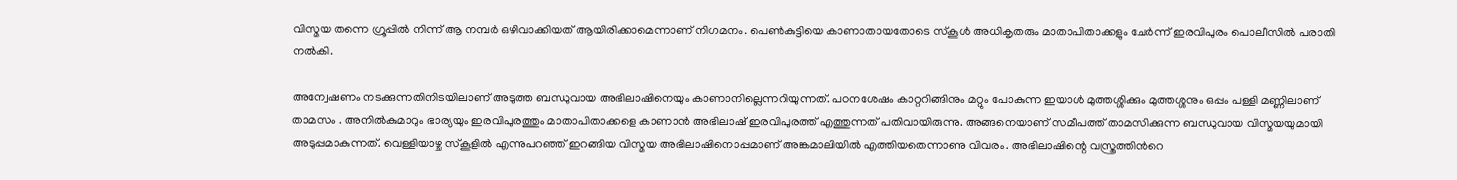വിസ്മയ തന്നെ ഗ്രൂപ്പിൽ നിന്ന് ആ നമ്പർ ഒഴിവാക്കിയത് ആയിരിക്കാമെന്നാണ് നിഗമനം. പെൺകുട്ടിയെ കാണാതായതോടെ സ്കൂൾ അധികൃതരും മാതാപിതാക്കളും ചേർന്ന് ഇരവിപുരം പൊലീസിൽ പരാതി നൽകി.

അന്വേഷണം നടക്കുന്നതിനിടയിലാണ് അടുത്ത ബന്ധുവായ അഭിലാഷിനെയും കാണാനില്ലെന്നറിയുന്നത്. പഠനശേഷം കാറ്ററിങ്ങിനും മറ്റും പോകുന്ന ഇയാൾ മുത്തശ്ശിക്കും മുത്തശ്ശനും ഒപ്പം പള്ളി മണ്ണിലാണ് താമസം . അനിൽകുമാറും ഭാര്യയും ഇരവിപുരത്തും മാതാപിതാക്കളെ കാണാൻ അഭിലാഷ് ഇരവിപുരത്ത് എത്തുന്നത് പതിവായിരുന്നു. അങ്ങനെയാണ് സമീപത്ത് താമസിക്കുന്ന ബന്ധുവായ വിസ്മയയുമായി അടുപ്പമാകുന്നത്. വെള്ളിയാഴ്ച സ്കൂളിൽ എന്നുപറഞ്ഞ് ഇറങ്ങിയ വിസ്മയ അഭിലാഷിനൊപ്പമാണ് അങ്കമാലിയിൽ എത്തിയതെന്നാണു വിവരം. അഭിലാഷിന്റെ വസ്ത്രത്തിന്‍റെ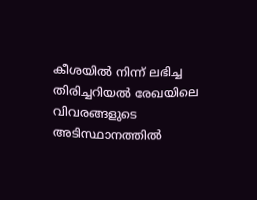കീശയിൽ നിന്ന് ലഭിച്ച തിരിച്ചറിയൽ രേഖയിലെ വിവരങ്ങളുടെ അടിസ്ഥാനത്തിൽ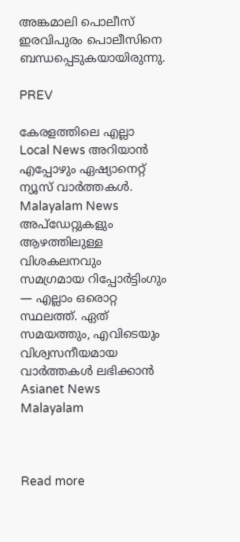അങ്കമാലി പൊലീസ് ഇരവിപുരം പൊലീസിനെ ബന്ധപ്പെടുകയായിരുന്നു.

PREV

കേരളത്തിലെ എല്ലാ Local News അറിയാൻ എപ്പോഴും ഏഷ്യാനെറ്റ് ന്യൂസ് വാർത്തകൾ. Malayalam News  അപ്‌ഡേറ്റുകളും ആഴത്തിലുള്ള വിശകലനവും സമഗ്രമായ റിപ്പോർട്ടിംഗും — എല്ലാം ഒരൊറ്റ സ്ഥലത്ത്. ഏത് സമയത്തും, എവിടെയും വിശ്വസനീയമായ വാർത്തകൾ ലഭിക്കാൻ Asianet News Malayalam



Read more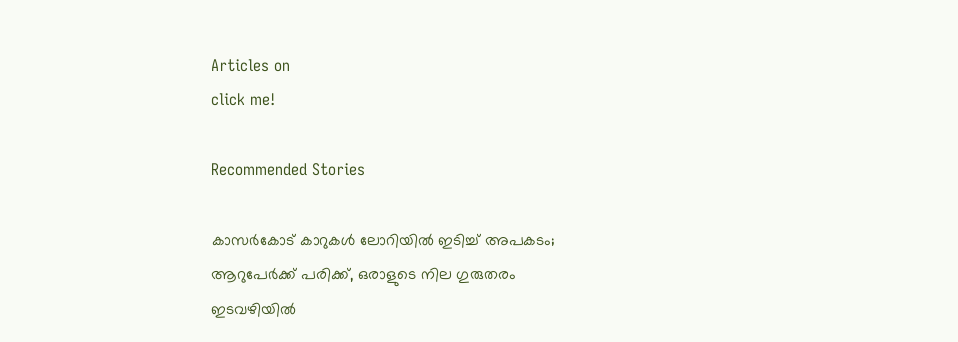Articles on
click me!

Recommended Stories

കാസർകോട് കാറുകൾ ലോറിയിൽ ഇടിച്ച് അപകടം; ആറുപേർക്ക്‌ പരിക്ക്, ഒരാളുടെ നില ഗുരുതരം
ഇടവഴിയിൽ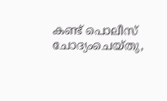കണ്ട് പൊലീസ് ചോദ്യംചെയ്തു,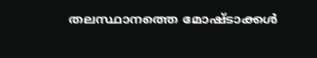തലസ്ഥാനത്തെ മോഷ്ടാക്കൾ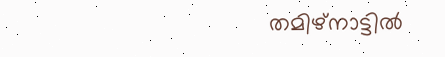തമിഴ്നാട്ടിൽ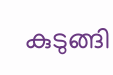കുടുങ്ങി